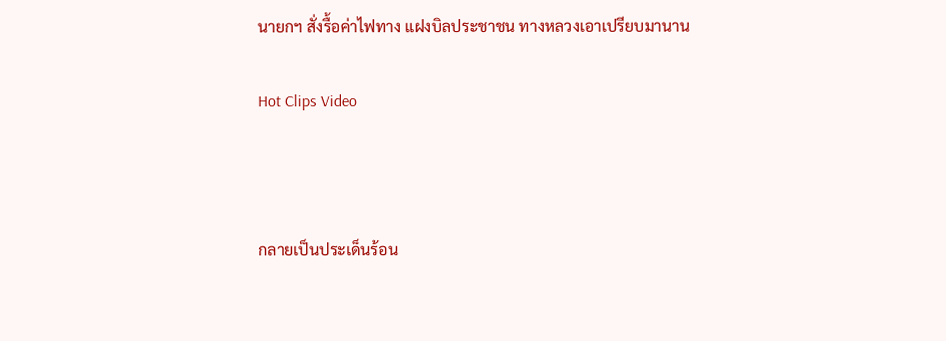นายกฯ สั่งรื้อค่าไฟทาง แฝงบิลประชาชน ทางหลวงเอาเปรียบมานาน

Hot Clips Video



กลายเป็นประเด็นร้อน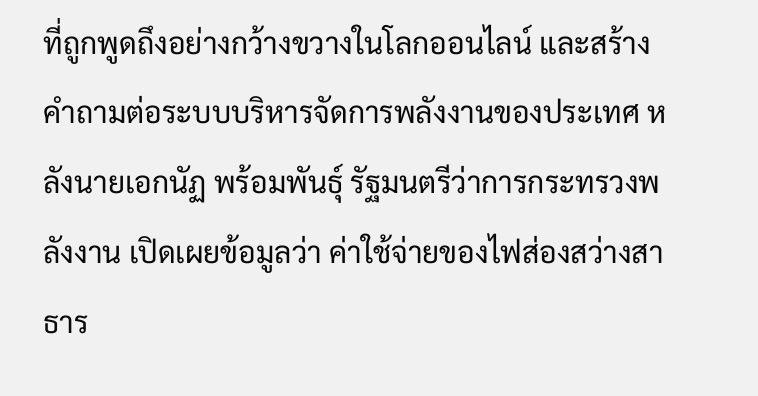ที่ถูกพูดถึงอย่างกว้างขวางในโลกออนไลน์ และสร้างคำถามต่อระบบบริหารจัดการพลังงานของประเทศ หลังนายเอกนัฏ พร้อมพันธุ์ รัฐมนตรีว่าการกระทรวงพลังงาน เปิดเผยข้อมูลว่า ค่าใช้จ่ายของไฟส่องสว่างสาธาร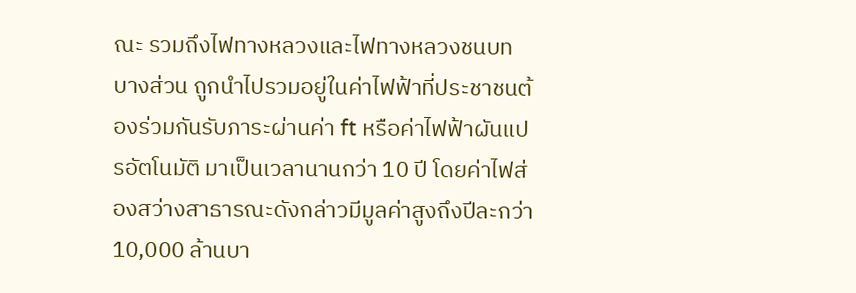ณะ รวมถึงไฟทางหลวงและไฟทางหลวงชนบทบางส่วน ถูกนำไปรวมอยู่ในค่าไฟฟ้าที่ประชาชนต้องร่วมกันรับภาระผ่านค่า ft หรือค่าไฟฟ้าผันแปรอัตโนมัติ มาเป็นเวลานานกว่า 10 ปี โดยค่าไฟส่องสว่างสาธารณะดังกล่าวมีมูลค่าสูงถึงปีละกว่า 10,000 ล้านบา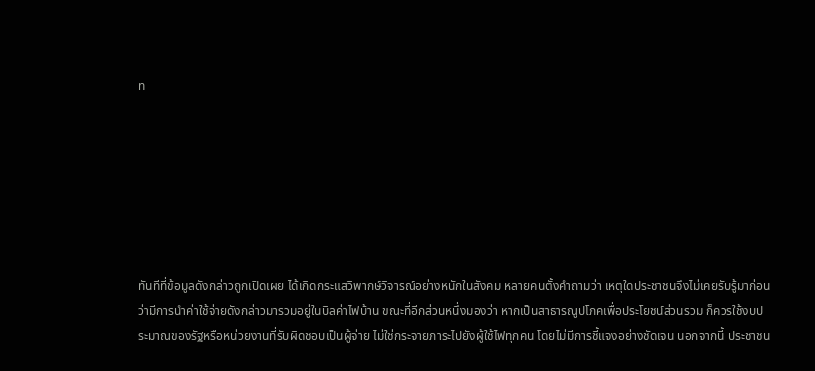ท







ทันทีที่ข้อมูลดังกล่าวถูกเปิดเผย ได้เกิดกระแสวิพากษ์วิจารณ์อย่างหนักในสังคม หลายคนตั้งคำถามว่า เหตุใดประชาชนจึงไม่เคยรับรู้มาก่อนว่ามีการนำค่าใช้จ่ายดังกล่าวมารวมอยู่ในบิลค่าไฟบ้าน ขณะที่อีกส่วนหนึ่งมองว่า หากเป็นสาธารณูปโภคเพื่อประโยชน์ส่วนรวม ก็ควรใช้งบประมาณของรัฐหรือหน่วยงานที่รับผิดชอบเป็นผู้จ่าย ไม่ใช่กระจายภาระไปยังผู้ใช้ไฟทุกคน โดยไม่มีการชี้แจงอย่างชัดเจน นอกจากนี้ ประชาชน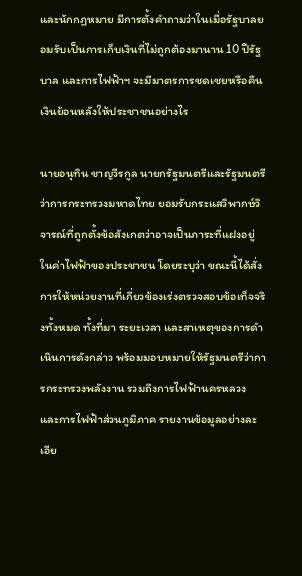และนักกฏหมาย มีการตั้งคำถามว่าในเมื่อรัฐบาลยอมรับเป็นการเก็บเงินที่ไม่ถูกต้องมานาน 10 ปีรัฐบาล และการไฟฟ้าฯ จะมีมาตรการชดเชยหรือคืนเงินย้อนหลังให้ประชาชนอย่างไร

นายอนุทิน ชาญวีรกูล นายกรัฐมนตรีและรัฐมนตรีว่าการกระทรวงมหาดไทย ยอมรับกระแสวิพากษ์วิจารณ์ที่ถูกตั้งข้อสังเกตว่าอาจเป็นภาระที่แฝงอยู่ในค่าไฟฟ้าของประชาชน โดยระบุว่า ขณะนี้ได้สั่งการให้หน่วยงานที่เกี่ยวข้องเร่งตรวจสอบข้อเท็จจริงทั้งหมด ทั้งที่มา ระยะเวลา และสาเหตุของการดำเนินการดังกล่าว พร้อมมอบหมายให้รัฐมนตรีว่าการกระทรวงพลังงาน รวมถึงการไฟฟ้านครหลวง และการไฟฟ้าส่วนภูมิภาค รายงานข้อมูลอย่างละเอีย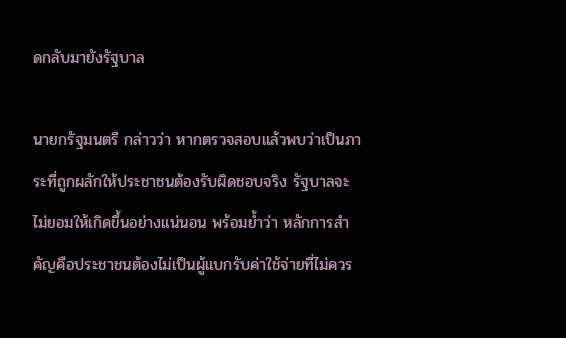ดกลับมายังรัฐบาล

นายกรัฐมนตรี กล่าวว่า หากตรวจสอบแล้วพบว่าเป็นภาระที่ถูกผลักให้ประชาชนต้องรับผิดชอบจริง รัฐบาลจะไม่ยอมให้เกิดขึ้นอย่างแน่นอน พร้อมย้ำว่า หลักการสำคัญคือประชาชนต้องไม่เป็นผู้แบกรับค่าใช้จ่ายที่ไม่ควร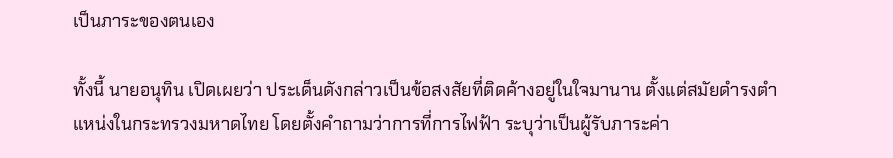เป็นภาระของตนเอง

ทั้งนี้ นายอนุทิน เปิดเผยว่า ประเด็นดังกล่าวเป็นข้อสงสัยที่ติดค้างอยู่ในใจมานาน ตั้งแต่สมัยดำรงตำแหน่งในกระทรวงมหาดไทย โดยตั้งคำถามว่าการที่การไฟฟ้า ระบุว่าเป็นผู้รับภาระค่า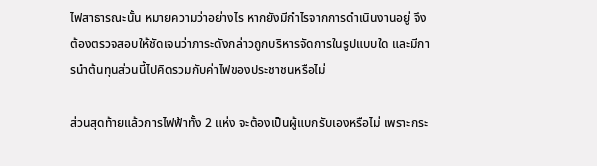ไฟสาธารณะนั้น หมายความว่าอย่างไร หากยังมีกำไรจากการดำเนินงานอยู่ จึงต้องตรวจสอบให้ชัดเจนว่าภาระดังกล่าวถูกบริหารจัดการในรูปแบบใด และมีการนำต้นทุนส่วนนี้ไปคิดรวมกับค่าไฟของประชาชนหรือไม่

ส่วนสุดท้ายแล้วการไฟฟ้าทั้ง 2 แห่ง จะต้องเป็นผู้แบกรับเองหรือไม่ เพราะกระ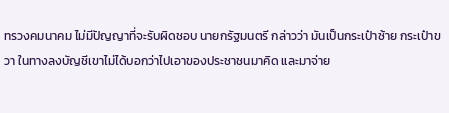ทรวงคมนาคม ไม่มีปัญญาที่จะรับผิดชอบ นายกรัฐมนตรี กล่าวว่า มันเป็นกระเป๋าซ้าย กระเป๋าขวา ในทางลงบัญชีเขาไม่ได้บอกว่าไปเอาของประชาชนมาคิด และมาจ่าย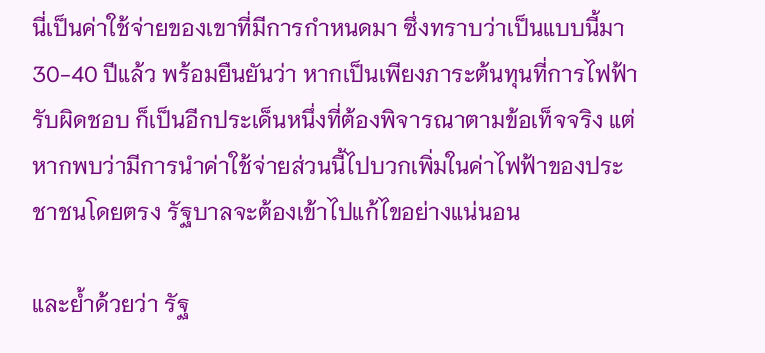นี่เป็นค่าใช้จ่ายของเขาที่มีการกำหนดมา ซึ่งทราบว่าเป็นแบบนี้มา 30-40 ปีแล้ว พร้อมยืนยันว่า หากเป็นเพียงภาระต้นทุนที่การไฟฟ้ารับผิดชอบ ก็เป็นอีกประเด็นหนึ่งที่ต้องพิจารณาตามข้อเท็จจริง แต่หากพบว่ามีการนำค่าใช้จ่ายส่วนนี้ไปบวกเพิ่มในค่าไฟฟ้าของประชาชนโดยตรง รัฐบาลจะต้องเข้าไปแก้ไขอย่างแน่นอน

และย้ำด้วยว่า รัฐ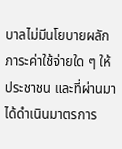บาลไม่มีนโยบายผลักภาระค่าใช้จ่ายใด ๆ ให้ประชาชน และที่ผ่านมาได้ดำเนินมาตรการ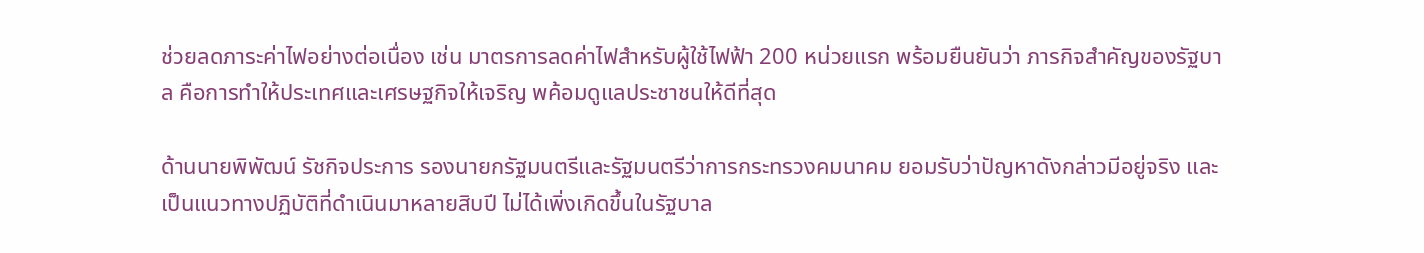ช่วยลดภาระค่าไฟอย่างต่อเนื่อง เช่น มาตรการลดค่าไฟสำหรับผู้ใช้ไฟฟ้า 200 หน่วยแรก พร้อมยืนยันว่า ภารกิจสำคัญของรัฐบาล คือการทำให้ประเทศและเศรษฐกิจให้เจริญ พค้อมดูแลประชาชนให้ดีที่สุด

ด้านนายพิพัฒน์ รัชกิจประการ รองนายกรัฐมนตรีและรัฐมนตรีว่าการกระทรวงคมนาคม ยอมรับว่าปัญหาดังกล่าวมีอยู่จริง และเป็นแนวทางปฏิบัติที่ดำเนินมาหลายสิบปี ไม่ได้เพิ่งเกิดขึ้นในรัฐบาล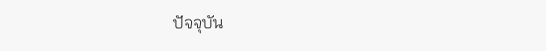ปัจจุบัน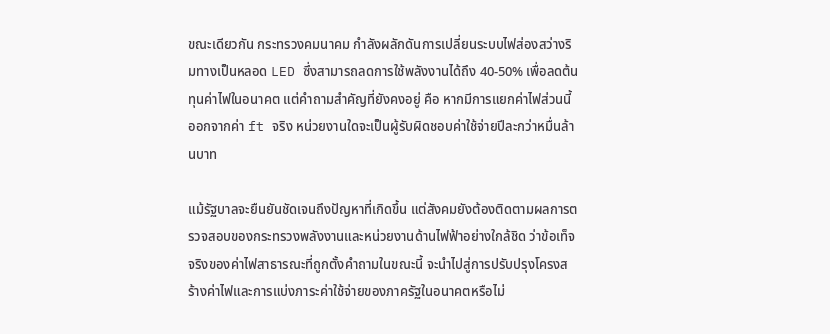ขณะเดียวกัน กระทรวงคมนาคม กำลังผลักดันการเปลี่ยนระบบไฟส่องสว่างริมทางเป็นหลอด LED ซึ่งสามารถลดการใช้พลังงานได้ถึง 40-50% เพื่อลดต้นทุนค่าไฟในอนาคต แต่คำถามสำคัญที่ยังคงอยู่ คือ หากมีการแยกค่าไฟส่วนนี้ออกจากค่า ft จริง หน่วยงานใดจะเป็นผู้รับผิดชอบค่าใช้จ่ายปีละกว่าหมื่นล้านบาท

แม้รัฐบาลจะยืนยันชัดเจนถึงปัญหาที่เกิดขึ้น แต่สังคมยังต้องติดตามผลการตรวจสอบของกระทรวงพลังงานและหน่วยงานด้านไฟฟ้าอย่างใกล้ชิด ว่าข้อเท็จจริงของค่าไฟสาธารณะที่ถูกตั้งคำถามในขณะนี้ จะนำไปสู่การปรับปรุงโครงสร้างค่าไฟและการแบ่งภาระค่าใช้จ่ายของภาครัฐในอนาคตหรือไม่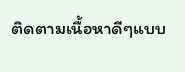ติดตามเนื้อหาดีๆแบบ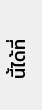นี้ได้ที่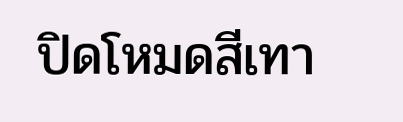ปิดโหมดสีเทา